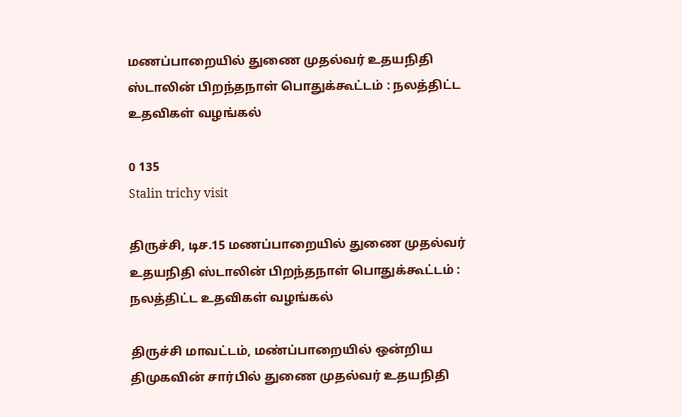மணப்பாறையில் துணை முதல்வர் உதயநிதி ஸ்டாலின் பிறந்தநாள் பொதுக்கூட்டம் : நலத்திட்ட உதவிகள் வழங்கல்

0 135
Stalin trichy visit

திருச்சி, டிச.15 மணப்பாறையில் துணை முதல்வர் உதயநிதி ஸ்டாலின் பிறந்தநாள் பொதுக்கூட்டம் : நலத்திட்ட உதவிகள் வழங்கல்

திருச்சி மாவட்டம், மண்ப்பாறையில் ஒன்றிய திமுகவின் சார்பில் துணை முதல்வர் உதயநிதி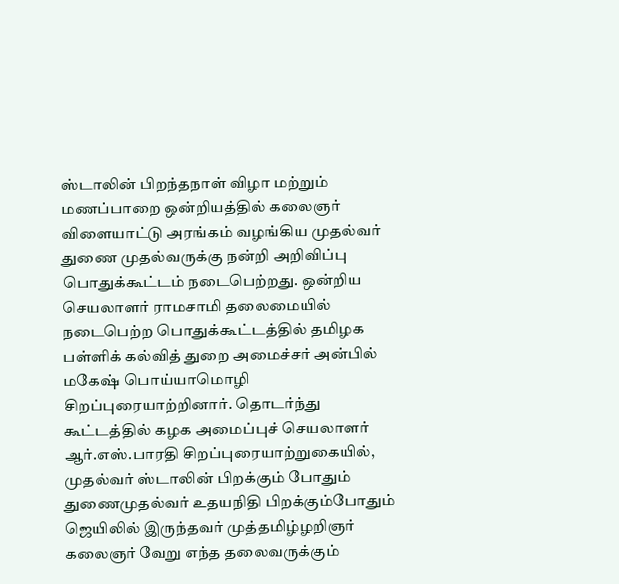ஸ்டாலின் பிறந்தநாள் விழா மற்றும் மணப்பாறை ஒன்றியத்தில் கலைஞர் விளையாட்டு அரங்கம் வழங்கிய முதல்வர் துணை முதல்வருக்கு நன்றி அறிவிப்பு பொதுக்கூட்டம் நடைபெற்றது. ஒன்றிய செயலாளர் ராமசாமி தலைமையில் நடைபெற்ற பொதுக்கூட்டத்தில் தமிழக பள்ளிக் கல்வித் துறை அமைச்சர் அன்பில் மகேஷ் பொய்யாமொழி சிறப்புரையாற்றினார். தொடர்ந்து கூட்டத்தில் கழக அமைப்புச் செயலாளர் ஆர்.எஸ்.பாரதி சிறப்புரையாற்றுகையில், முதல்வர் ஸ்டாலின் பிறக்கும் போதும் துணைமுதல்வர் உதயநிதி பிறக்கும்போதும் ஜெயிலில் இருந்தவர் முத்தமிழ்ழறிஞர் கலைஞர் வேறு எந்த தலைவருக்கும்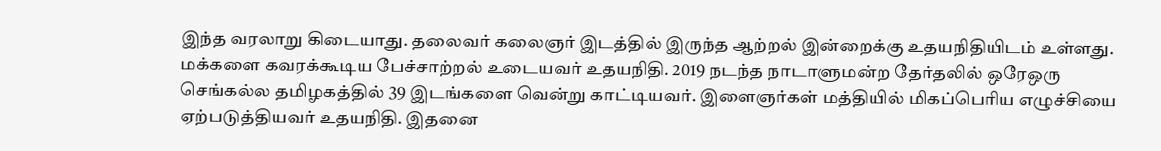இந்த வரலாறு கிடையாது. தலைவர் கலைஞர் இடத்தில் இருந்த ஆற்றல் இன்றைக்கு உதயநிதியிடம் உள்ளது. மக்களை கவரக்கூடிய பேச்சாற்றல் உடையவர் உதயநிதி. 2019 நடந்த நாடாளுமன்ற தேர்தலில் ஒரேஒரு செங்கல்ல தமிழகத்தில் 39 இடங்களை வென்று காட்டியவர். இளைஞர்கள் மத்தியில் மிகப்பெரிய எழுச்சியை ஏற்படுத்தியவர் உதயநிதி. இதனை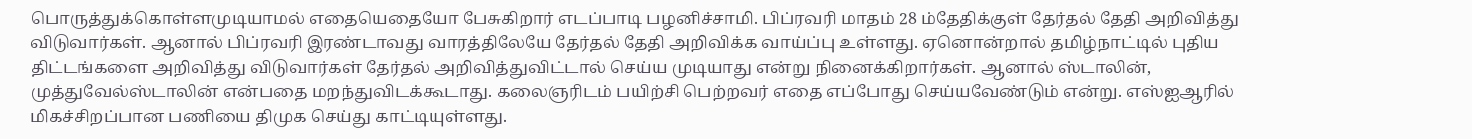பொருத்துக்கொள்ளமுடியாமல் எதையெதையோ பேசுகிறார் எடப்பாடி பழனிச்சாமி. பிப்ரவரி மாதம் 28 ம்தேதிக்குள் தேர்தல் தேதி அறிவித்து விடுவார்கள். ஆனால் பிப்ரவரி இரண்டாவது வாரத்திலேயே தேர்தல் தேதி அறிவிக்க வாய்ப்பு உள்ளது. ஏனொன்றால் தமிழ்நாட்டில் புதிய திட்டங்களை அறிவித்து விடுவார்கள் தேர்தல் அறிவித்துவிட்டால் செய்ய முடியாது என்று நினைக்கிறார்கள். ஆனால் ஸ்டாலின், முத்துவேல்ஸ்டாலின் என்பதை மறந்துவிடக்கூடாது. கலைஞரிடம் பயிற்சி பெற்றவர் எதை எப்போது செய்யவேண்டும் என்று. எஸ்ஐஆரில் மிகச்சிறப்பான பணியை திமுக செய்து காட்டியுள்ளது.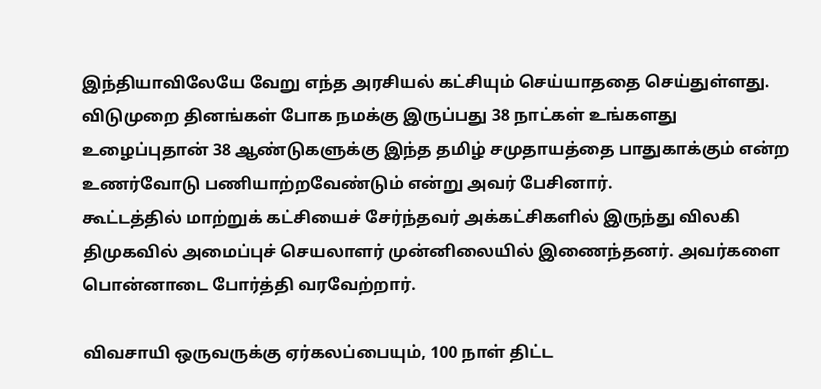இந்தியாவிலேயே வேறு எந்த அரசியல் கட்சியும் செய்யாததை செய்துள்ளது. விடுமுறை தினங்கள் போக நமக்கு இருப்பது 38 நாட்கள் உங்களது உழைப்புதான் 38 ஆண்டுகளுக்கு இந்த தமிழ் சமுதாயத்தை பாதுகாக்கும் என்ற உணர்வோடு பணியாற்றவேண்டும் என்று அவர் பேசினார்.
கூட்டத்தில் மாற்றுக் கட்சியைச் சேர்ந்தவர் அக்கட்சிகளில் இருந்து விலகி திமுகவில் அமைப்புச் செயலாளர் முன்னிலையில் இணைந்தனர். அவர்களை பொன்னாடை போர்த்தி வரவேற்றார்.

விவசாயி ஒருவருக்கு ஏர்கலப்பையும், 100 நாள் திட்ட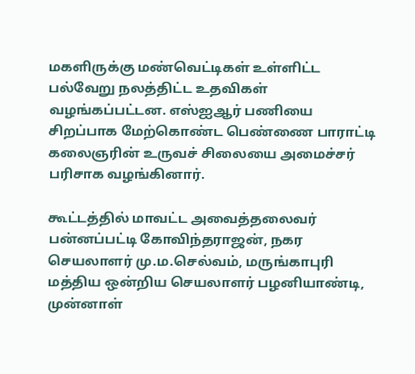மகளிருக்கு மண்வெட்டிகள் உள்ளிட்ட பல்வேறு நலத்திட்ட உதவிகள் வழங்கப்பட்டன. எஸ்ஐஆர் பணியை சிறப்பாக மேற்கொண்ட பெண்ணை பாராட்டி கலைஞரின் உருவச் சிலையை அமைச்சர்‌ பரிசாக வழங்கினார்.

கூட்டத்தில் மாவட்ட அவைத்தலைவர்‌ பன்னப்பட்டி கோவிந்தராஜன், நகர செயலாளர் மு.ம.செல்வம், மருங்காபுரி மத்திய ஒன்றிய செயலாளர் பழனியாண்டி, முன்னாள்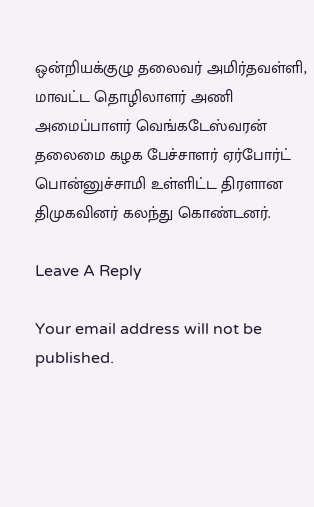ஒன்றியக்குழு தலைவர் அமிர்தவள்ளி, மாவட்ட தொழிலாளர் அணி அமைப்பாளர் வெங்கடேஸ்வரன் தலைமை கழக பேச்சாளர் ஏர்போர்ட் பொன்னுச்சாமி உள்ளிட்ட திரளான திமுகவினர் கலந்து கொண்டனர்.

Leave A Reply

Your email address will not be published.